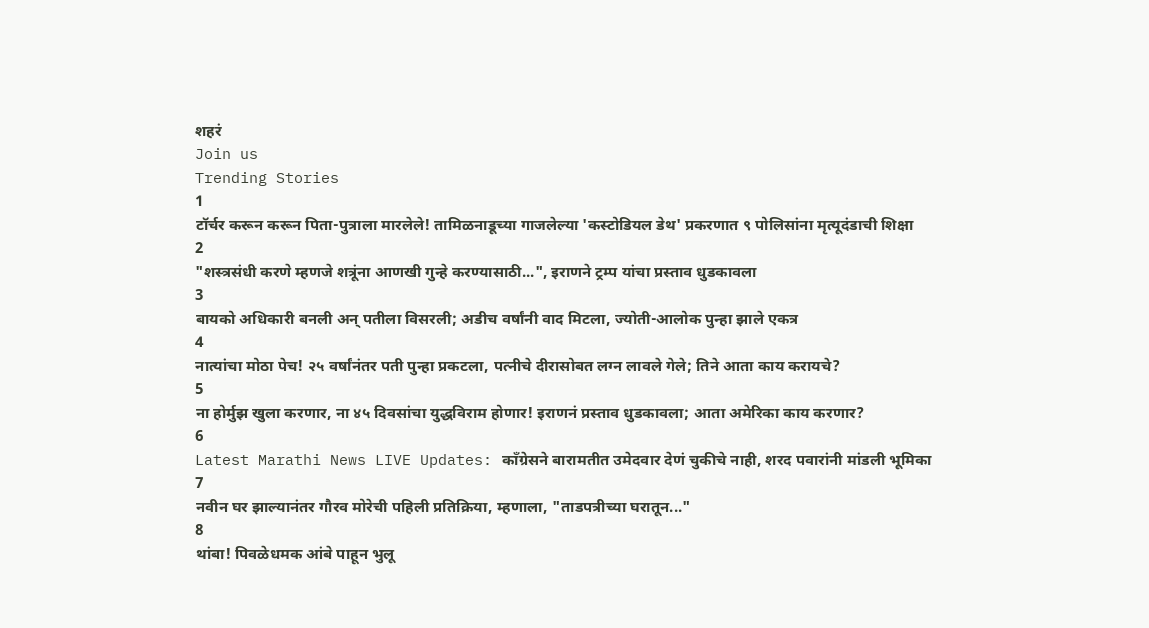शहरं
Join us
Trending Stories
1
टॉर्चर करून करून पिता-पुत्राला मारलेले! तामिळनाडूच्या गाजलेल्या 'कस्टोडियल डेथ' प्रकरणात ९ पोलिसांना मृत्यूदंडाची शिक्षा
2
"शस्त्रसंधी करणे म्हणजे शत्रूंना आणखी गुन्हे करण्यासाठी...", इराणने ट्रम्प यांचा प्रस्ताव धुडकावला
3
बायको अधिकारी बनली अन् पतीला विसरली; अडीच वर्षांनी वाद मिटला, ज्योती-आलोक पुन्हा झाले एकत्र
4
नात्यांचा मोठा पेच! २५ वर्षांनंतर पती पुन्हा प्रकटला, पत्नीचे दीरासोबत लग्न लावले गेले; तिने आता काय करायचे?
5
ना होर्मुझ खुला करणार, ना ४५ दिवसांचा युद्धविराम होणार! इराणनं प्रस्ताव धुडकावला; आता अमेरिका काय करणार?
6
Latest Marathi News LIVE Updates: काँग्रेसने बारामतीत उमेदवार देणं चुकीचे नाही, शरद पवारांनी मांडली भूमिका
7
नवीन घर झाल्यानंतर गौरव मोरेची पहिली प्रतिक्रिया, म्हणाला, "ताडपत्रीच्या घरातून..."
8
थांबा! पिवळेधमक आंबे पाहून भुलू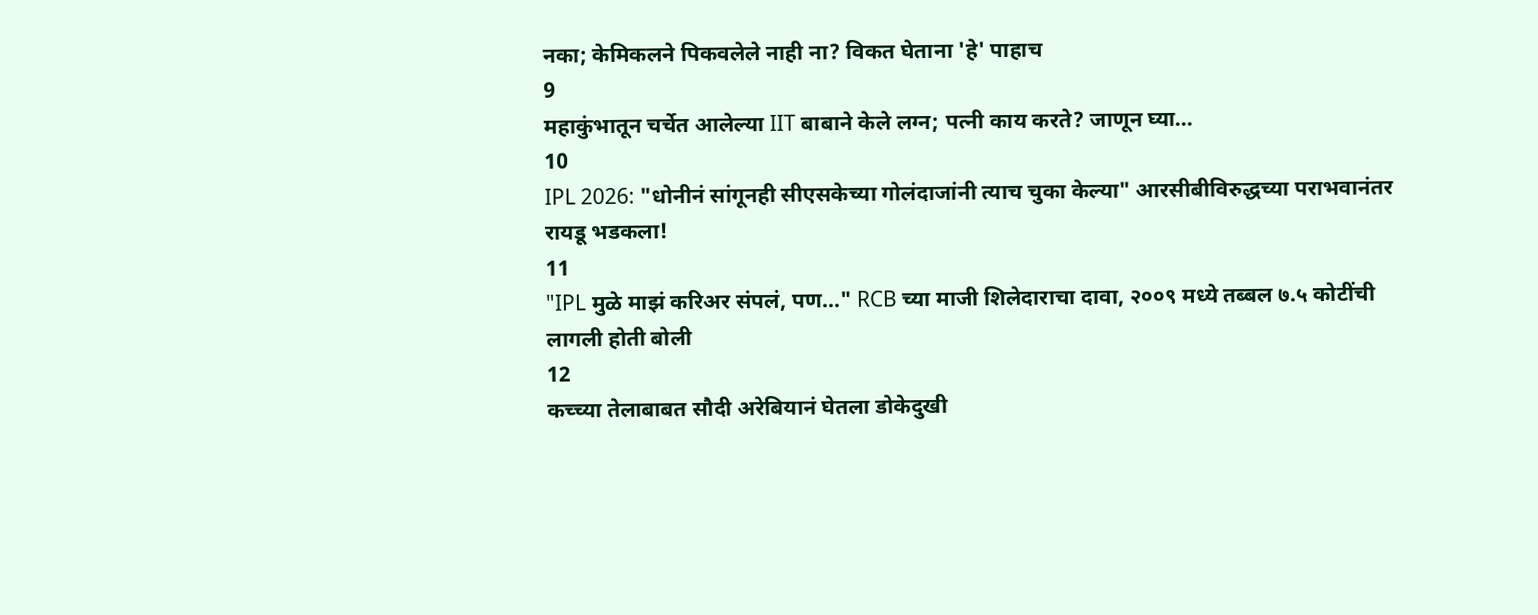नका; केमिकलने पिकवलेले नाही ना? विकत घेताना 'हे' पाहाच
9
महाकुंभातून चर्चेत आलेल्या IIT बाबाने केले लग्न; पत्नी काय करते? जाणून घ्या...
10
IPL 2026: "धोनीनं सांगूनही सीएसकेच्या गोलंदाजांनी त्याच चुका केल्या" आरसीबीविरुद्धच्या पराभवानंतर रायडू भडकला!
11
"IPL मुळे माझं करिअर संपलं, पण..." RCB च्या माजी शिलेदाराचा दावा, २००९ मध्ये तब्बल ७.५ कोटींची लागली होती बोली
12
कच्च्या तेलाबाबत सौदी अरेबियानं घेतला डोकेदुखी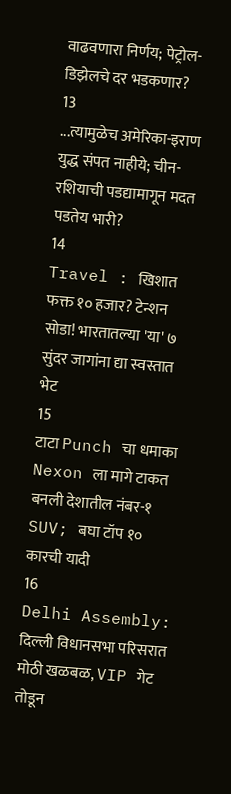वाढवणारा निर्णय; पेट्रोल-डिझेलचे दर भडकणार?
13
...त्यामुळेच अमेरिका-इराण युद्ध संपत नाहीये; चीन-रशियाची पडद्यामागून मदत पडतेय भारी?
14
Travel : खिशात फक्त १० हजार? टेन्शन सोडा! भारतातल्या 'या' ७ सुंदर जागांना द्या स्वस्तात भेट
15
टाटा Punch चा धमाका Nexon ला मागे टाकत बनली देशातील नंबर-१ SUV; बघा टॉप १० कारची यादी
16
Delhi Assembly: दिल्ली विधानसभा परिसरात मोठी खळबळ, VIP गेट तोडून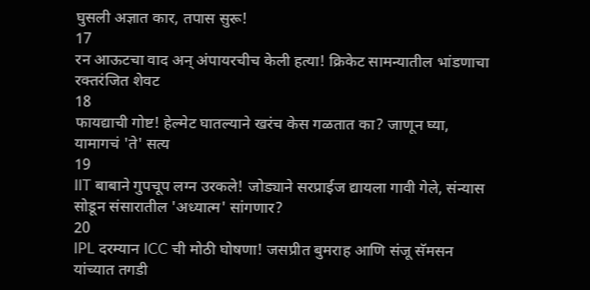घुसली अज्ञात कार, तपास सुरू!
17
रन आऊटचा वाद अन् अंपायरचीच केली हत्या! क्रिकेट सामन्यातील भांडणाचा रक्तरंजित शेवट
18
फायद्याची गोष्ट! हेल्मेट घातल्याने खरंच केस गळतात का? जाणून घ्या, यामागचं 'ते' सत्य
19
IIT बाबाने गुपचूप लग्न उरकले! जोड्याने सरप्राईज द्यायला गावी गेले, संन्यास सोडून संसारातील 'अध्यात्म' सांगणार?
20
IPL दरम्यान ICC ची मोठी घोषणा! जसप्रीत बुमराह आणि संजू सॅमसन यांच्यात तगडी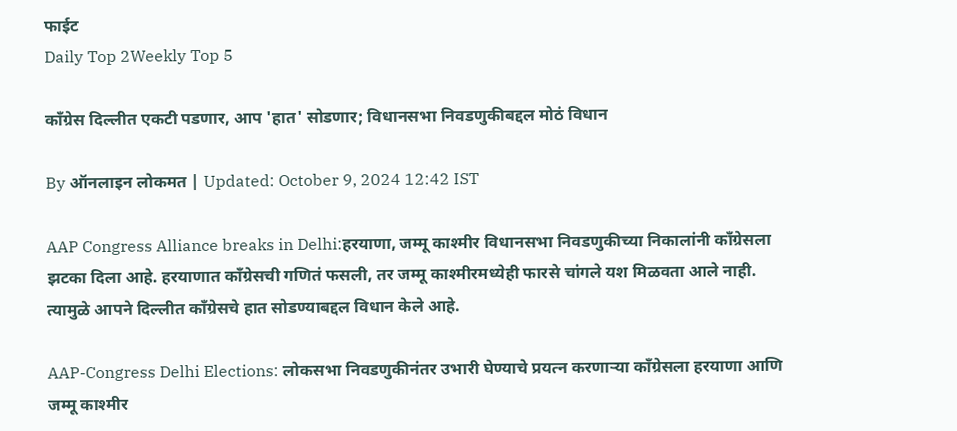फाईट
Daily Top 2Weekly Top 5

काँग्रेस दिल्लीत एकटी पडणार, आप 'हात' सोडणार; विधानसभा निवडणुकीबद्दल मोठं विधान

By ऑनलाइन लोकमत | Updated: October 9, 2024 12:42 IST

AAP Congress Alliance breaks in Delhi:हरयाणा, जम्मू काश्मीर विधानसभा निवडणुकीच्या निकालांनी काँग्रेसला झटका दिला आहे. हरयाणात काँग्रेसची गणितं फसली, तर जम्मू काश्मीरमध्येही फारसे चांगले यश मिळवता आले नाही. त्यामुळे आपने दिल्लीत काँग्रेसचे हात सोडण्याबद्दल विधान केले आहे.

AAP-Congress Delhi Elections: लोकसभा निवडणुकीनंतर उभारी घेण्याचे प्रयत्न करणाऱ्या काँग्रेसला हरयाणा आणि जम्मू काश्मीर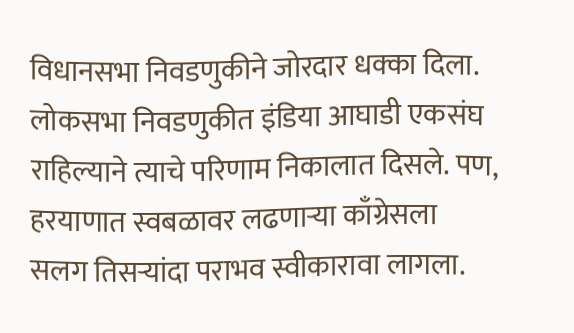विधानसभा निवडणुकीने जोरदार धक्का दिला. लोकसभा निवडणुकीत इंडिया आघाडी एकसंघ राहिल्याने त्याचे परिणाम निकालात दिसले. पण, हरयाणात स्वबळावर लढणाऱ्या काँग्रेसला सलग तिसऱ्यांदा पराभव स्वीकारावा लागला.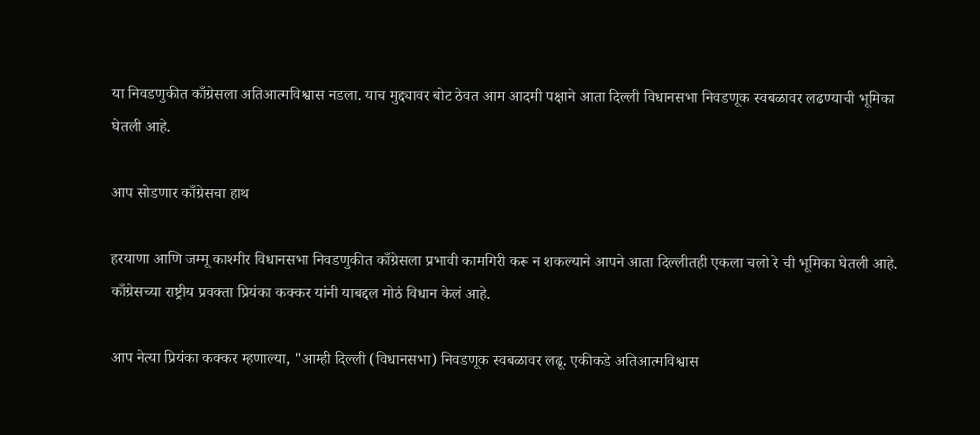या निवडणुकीत काँग्रेसला अतिआत्मविश्वास नडला. याच मुद्द्यावर बोट ठेवत आम आदमी पक्षाने आता दिल्ली विधानसभा निवडणूक स्वबळावर लढण्याची भूमिका घेतली आहे.

आप सोडणार काँग्रेसचा हाथ

हरयाणा आणि जम्मू काश्मीर विधानसभा निवडणुकीत काँग्रेसला प्रभावी कामगिरी करू न शकल्याने आपने आता दिल्लीतही एकला चलो रे ची भूमिका घेतली आहे. काँग्रेसच्या राष्ट्रीय प्रवक्ता प्रियंका कक्कर यांनी याबद्दल मोठं विधान केलं आहे.

आप नेत्या प्रियंका कक्कर म्हणाल्या, "आम्ही दिल्ली (विधानसभा) निवडणूक स्वबळावर लढू. एकीकडे अतिआत्मविश्वास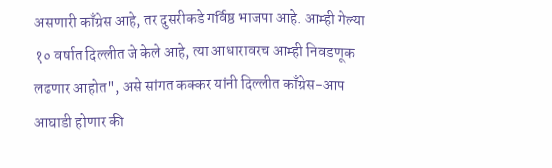असणारी काँग्रेस आहे, तर दुसरीकडे गर्विष्ठ भाजपा आहे. आम्ही गेल्या १० वर्षात दिल्लीत जे केले आहे, त्या आधारावरच आम्ही निवडणूक लढणार आहोत", असे सांगत कक्कर यांनी दिल्लीत काँग्रेस-आप आघाडी होणार की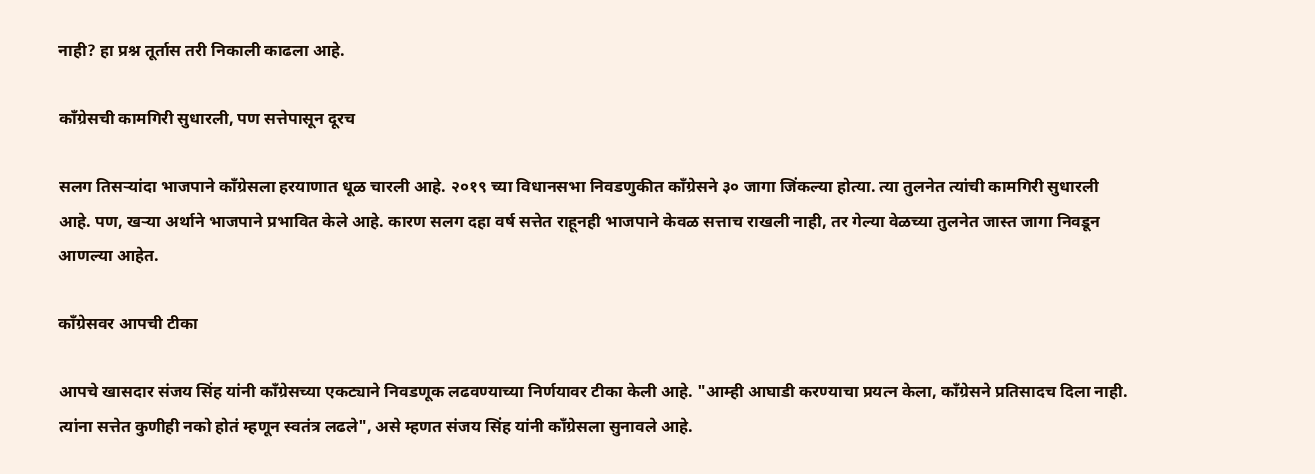नाही? हा प्रश्न तूर्तास तरी निकाली काढला आहे.

काँग्रेसची कामगिरी सुधारली, पण सत्तेपासून दूरच

सलग तिसऱ्यांदा भाजपाने काँग्रेसला हरयाणात धूळ चारली आहे. २०१९ च्या विधानसभा निवडणुकीत काँग्रेसने ३० जागा जिंकल्या होत्या. त्या तुलनेत त्यांची कामगिरी सुधारली आहे. पण, खऱ्या अर्थाने भाजपाने प्रभावित केले आहे. कारण सलग दहा वर्ष सत्तेत राहूनही भाजपाने केवळ सत्ताच राखली नाही, तर गेल्या वेळच्या तुलनेत जास्त जागा निवडून आणल्या आहेत.

काँग्रेसवर आपची टीका

आपचे खासदार संजय सिंह यांनी काँग्रेसच्या एकट्याने निवडणूक लढवण्याच्या निर्णयावर टीका केली आहे. "आम्ही आघाडी करण्याचा प्रयत्न केला, काँग्रेसने प्रतिसादच दिला नाही. त्यांना सत्तेत कुणीही नको होतं म्हणून स्वतंत्र लढले", असे म्हणत संजय सिंह यांनी काँग्रेसला सुनावले आहे.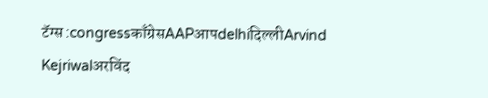टॅग्स :congressकाँग्रेसAAPआपdelhiदिल्लीArvind Kejriwalअरविंद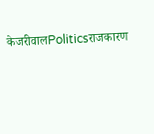केजरीवालPoliticsराजकारण